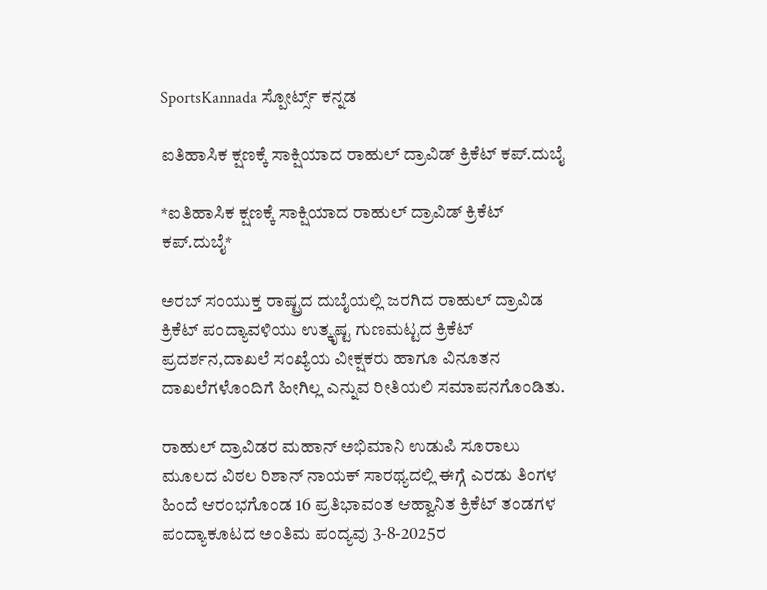SportsKannada ಸ್ಪೋರ್ಟ್ಸ್ ಕನ್ನಡ

ಐತಿಹಾಸಿಕ ಕ್ಷಣಕ್ಕೆ ಸಾಕ್ಷಿಯಾದ ರಾಹುಲ್ ದ್ರಾವಿಡ್ ಕ್ರಿಕೆಟ್ ಕಪ್.ದುಬೈ

*ಐತಿಹಾಸಿಕ ಕ್ಷಣಕ್ಕೆ ಸಾಕ್ಷಿಯಾದ ರಾಹುಲ್ ದ್ರಾವಿಡ್ ಕ್ರಿಕೆಟ್ ಕಪ್.ದುಬೈ*

ಅರಬ್ ಸಂಯುಕ್ತ ರಾಷ್ಟ್ರದ ದುಬೈಯಲ್ಲಿ ಜರಗಿದ ರಾಹುಲ್ ದ್ರಾವಿಡ ಕ್ರಿಕೆಟ್ ಪಂದ್ಯಾವಳಿಯು ಉತ್ಕೃಷ್ಟ ಗುಣಮಟ್ಟದ ಕ್ರಿಕೆಟ್ ಪ್ರದರ್ಶನ,ದಾಖಲೆ ಸಂಖ್ಯೆಯ ವೀಕ್ಷಕರು ಹಾಗೂ ವಿನೂತನ ದಾಖಲೆಗಳೊಂದಿಗೆ ಹೀಗಿಲ್ಲ ಎನ್ನುವ ರೀತಿಯಲಿ ಸಮಾಪನಗೊಂಡಿತು.

ರಾಹುಲ್ ದ್ರಾವಿಡರ ಮಹಾನ್ ಅಭಿಮಾನಿ ಉಡುಪಿ ಸೂರಾಲು ಮೂಲದ ವಿಠಲ ರಿಶಾನ್ ನಾಯಕ್ ಸಾರಥ್ಯದಲ್ಲಿ ಈಗ್ಗೆ ಎರಡು ತಿಂಗಳ ಹಿಂದೆ ಆರಂಭಗೊಂಡ 16 ಪ್ರತಿಭಾವಂತ ಆಹ್ವಾನಿತ ಕ್ರಿಕೆಟ್ ತಂಡಗಳ ಪಂದ್ಯಾಕೂಟದ ಅಂತಿಮ ಪಂದ್ಯವು 3-8-2025ರ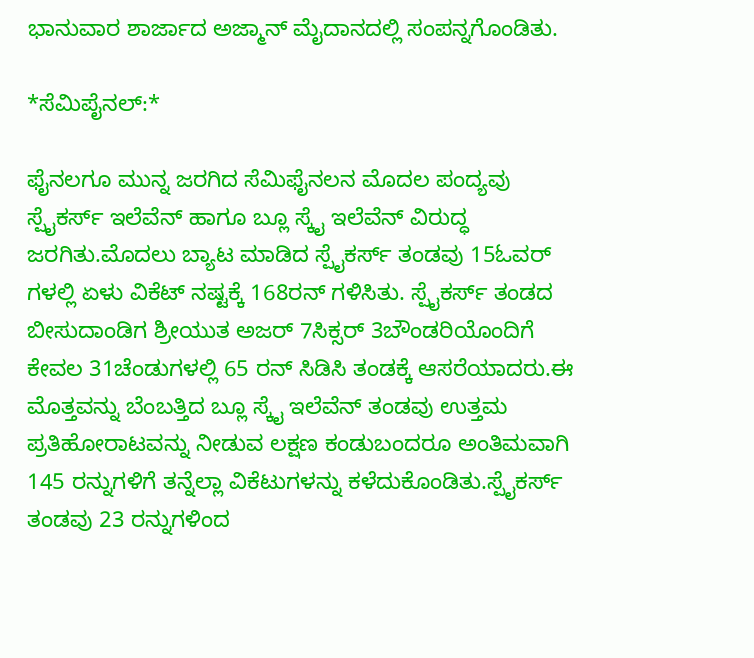ಭಾನುವಾರ ಶಾರ್ಜಾದ ಅಜ್ಮಾನ್ ಮೈದಾನದಲ್ಲಿ ಸಂಪನ್ನಗೊಂಡಿತು.

*ಸೆಮಿಪೈನಲ್:*

ಫೈನಲಗೂ ಮುನ್ನ ಜರಗಿದ ಸೆಮಿಫೈನಲನ ಮೊದಲ ಪಂದ್ಯವು ಸ್ಪೈಕರ್ಸ್ ಇಲೆವೆನ್ ಹಾಗೂ ಬ್ಲೂ ಸ್ಕೈ ಇಲೆವೆನ್ ವಿರುದ್ಧ ಜರಗಿತು.ಮೊದಲು ಬ್ಯಾಟ ಮಾಡಿದ ಸ್ಪೈಕರ್ಸ್ ತಂಡವು 15ಓವರ್ ಗಳಲ್ಲಿ ಏಳು ವಿಕೆಟ್ ನಷ್ಟಕ್ಕೆ 168ರನ್ ಗಳಿಸಿತು. ಸ್ಪೈಕರ್ಸ್ ತಂಡದ ಬೀಸುದಾಂಡಿಗ ಶ್ರೀಯುತ ಅಜರ್ 7ಸಿಕ್ಸರ್ 3ಬೌಂಡರಿಯೊಂದಿಗೆ ಕೇವಲ 31ಚೆಂಡುಗಳಲ್ಲಿ 65 ರನ್ ಸಿಡಿಸಿ ತಂಡಕ್ಕೆ ಆಸರೆಯಾದರು.ಈ ಮೊತ್ತವನ್ನು ಬೆಂಬತ್ತಿದ ಬ್ಲೂ ಸ್ಕೈ ಇಲೆವೆನ್ ತಂಡವು ಉತ್ತಮ ಪ್ರತಿಹೋರಾಟವನ್ನು ನೀಡುವ ಲಕ್ಷಣ ಕಂಡುಬಂದರೂ ಅಂತಿಮವಾಗಿ 145 ರನ್ನುಗಳಿಗೆ ತನ್ನೆಲ್ಲಾ ವಿಕೆಟುಗಳನ್ನು ಕಳೆದುಕೊಂಡಿತು.ಸ್ಪೈಕರ್ಸ್ ತಂಡವು 23 ರನ್ನುಗಳಿಂದ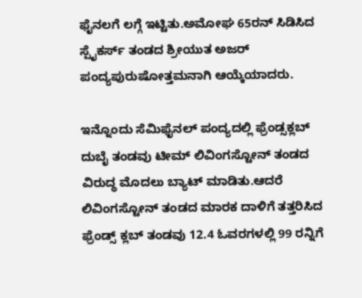ಫೈನಲಗೆ ಲಗ್ಗೆ ಇಟ್ಟಿತು.ಅಮೋಘ 65ರನ್ ಸಿಡಿಸಿದ ಸ್ಪೈಕರ್ಸ್ ತಂಡದ ಶ್ರೀಯುತ ಅಜರ್ ಪಂದ್ಯಪುರುಷೋತ್ತಮನಾಗಿ ಆಯ್ಕೆಯಾದರು.

ಇನ್ನೊಂದು ಸೆಮಿಫೈನಲ್ ಪಂದ್ಯದಲ್ಲಿ ಫ್ರೆಂಡ್ಸಕ್ಲಬ್ ದುಬೈ ತಂಡವು ಟೀಮ್ ಲಿವಿಂಗಸ್ಟೋನ್ ತಂಡದ ವಿರುದ್ಧ ಮೊದಲು ಬ್ಯಾಟ್ ಮಾಡಿತು.ಆದರೆ ಲಿವಿಂಗಸ್ಟೋನ್ ತಂಡದ ಮಾರಕ ದಾಳಿಗೆ ತತ್ತರಿಸಿದ ಫ್ರೆಂಡ್ಸ್ ಕ್ಲಬ್ ತಂಡವು 12.4 ಓವರಗಳಲ್ಲಿ 99 ರನ್ನಿಗೆ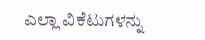ಎಲ್ಲಾ ವಿಕೆಟುಗಳನ್ನು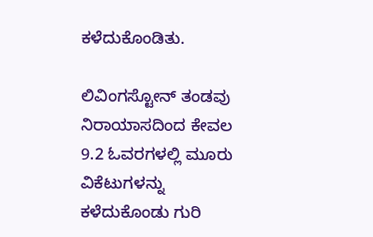ಕಳೆದುಕೊಂಡಿತು.

ಲಿವಿಂಗಸ್ಟೋನ್ ತಂಡವು ನಿರಾಯಾಸದಿಂದ ಕೇವಲ 9.2 ಓವರಗಳಲ್ಲಿ ಮೂರು ವಿಕೆಟುಗಳನ್ನು ಕಳೆದುಕೊಂಡು ಗುರಿ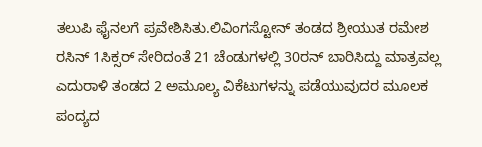ತಲುಪಿ ಫೈನಲಗೆ ಪ್ರವೇಶಿಸಿತು.ಲಿವಿಂಗಸ್ಟೋನ್ ತಂಡದ ಶ್ರೀಯುತ ರಮೇಶ ರಸಿನ್ 1ಸಿಕ್ಸರ್ ಸೇರಿದಂತೆ 21 ಚೆಂಡುಗಳಲ್ಲಿ 30ರನ್ ಬಾರಿಸಿದ್ದು ಮಾತ್ರವಲ್ಲ ಎದುರಾಳಿ ತಂಡದ 2 ಅಮೂಲ್ಯ ವಿಕೆಟುಗಳನ್ನು ಪಡೆಯುವುದರ ಮೂಲಕ ಪಂದ್ಯದ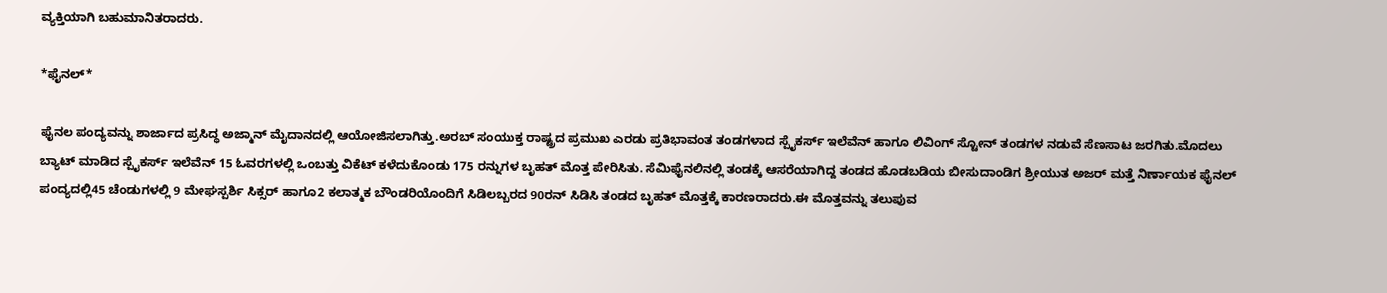ವ್ಯಕ್ತಿಯಾಗಿ ಬಹುಮಾನಿತರಾದರು.

*ಫೈನಲ್*

ಫೈನಲ ಪಂದ್ಯವನ್ನು ಶಾರ್ಜಾದ ಪ್ರಸಿದ್ಧ ಅಜ್ಮಾನ್ ಮೈದಾನದಲ್ಲಿ ಆಯೋಜಿಸಲಾಗಿತ್ತು.ಅರಬ್ ಸಂಯುಕ್ತ ರಾಷ್ಟ್ರದ ಪ್ರಮುಖ ಎರಡು ಪ್ರತಿಭಾವಂತ ತಂಡಗಳಾದ ಸ್ಪೈಕರ್ಸ್ ಇಲೆವೆನ್ ಹಾಗೂ ಲಿವಿಂಗ್ ಸ್ಟೋನ್ ತಂಡಗಳ ನಡುವೆ ಸೆಣಸಾಟ ಜರಗಿತು.ಮೊದಲು ಬ್ಯಾಟ್ ಮಾಡಿದ ಸ್ಪೈಕರ್ಸ್ ಇಲೆವೆನ್ 15 ಓವರಗಳಲ್ಲಿ ಒಂಬತ್ತು ವಿಕೆಟ್ ಕಳೆದುಕೊಂಡು 175 ರನ್ನುಗಳ ಬೃಹತ್ ಮೊತ್ತ ಪೇರಿಸಿತು. ಸೆಮಿಫೈನಲಿನಲ್ಲಿ ತಂಡಕ್ಕೆ ಆಸರೆಯಾಗಿದ್ದ ತಂಡದ ಹೊಡಬಡಿಯ ಬೀಸುದಾಂಡಿಗ ಶ್ರೀಯುತ ಅಜರ್ ಮತ್ತೆ ನಿರ್ಣಾಯಕ ಫೈನಲ್ ಪಂದ್ಯದಲ್ಲಿ45 ಚೆಂಡುಗಳಲ್ಲಿ 9 ಮೇಘಸ್ಪರ್ಶಿ ಸಿಕ್ಸರ್ ಹಾಗೂ2 ಕಲಾತ್ಮಕ ಬೌಂಡರಿಯೊಂದಿಗೆ ಸಿಡಿಲಬ್ಬರದ 90ರನ್ ಸಿಡಿಸಿ ತಂಡದ ಬೃಹತ್ ಮೊತ್ತಕ್ಕೆ ಕಾರಣರಾದರು.ಈ ಮೊತ್ತವನ್ನು ತಲುಪುವ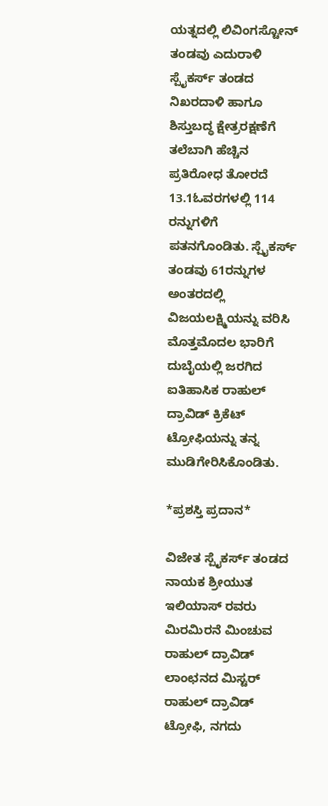ಯತ್ನದಲ್ಲಿ ಲಿವಿಂಗಸ್ಟೋನ್ ತಂಡವು ಎದುರಾಳಿ ಸ್ಪೈಕರ್ಸ್ ತಂಡದ ನಿಖರದಾಳಿ ಹಾಗೂ ಶಿಸ್ತುಬದ್ಧ ಕ್ಷೇತ್ರರಕ್ಷಣೆಗೆ ತಲೆಬಾಗಿ ಹೆಚ್ಚಿನ ಪ್ರತಿರೋಧ ತೋರದೆ 13.1ಓವರಗಳಲ್ಲಿ 114 ರನ್ನುಗಳಿಗೆ ಪತನಗೊಂಡಿತು. ಸ್ಪೈಕರ್ಸ್ ತಂಡವು 61ರನ್ನುಗಳ ಅಂತರದಲ್ಲಿ ವಿಜಯಲಕ್ಷ್ಮಿಯನ್ನು ವರಿಸಿ ಮೊತ್ತಮೊದಲ ಭಾರಿಗೆ ದುಬೈಯಲ್ಲಿ ಜರಗಿದ ಐತಿಹಾಸಿಕ ರಾಹುಲ್ ದ್ರಾವಿಡ್ ಕ್ರಿಕೆಟ್ ಟ್ರೋಫಿಯನ್ನು ತನ್ನ ಮುಡಿಗೇರಿಸಿಕೊಂಡಿತು.

*ಪ್ರಶಸ್ತಿ ಪ್ರದಾನ*

ವಿಜೇತ ಸ್ಪೈಕರ್ಸ್ ತಂಡದ ನಾಯಕ ಶ್ರೀಯುತ ಇಲಿಯಾಸ್ ರವರು ಮಿರಮಿರನೆ ಮಿಂಚುವ ರಾಹುಲ್ ದ್ರಾವಿಡ್ ಲಾಂಛನದ ಮಿಸ್ಟರ್ ರಾಹುಲ್ ದ್ರಾವಿಡ್ ಟ್ರೋಫಿ, ನಗದು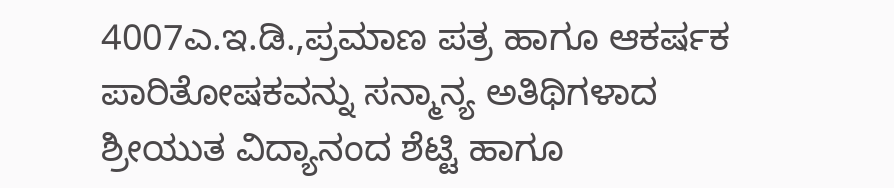4007ಎ.ಇ.ಡಿ.,ಪ್ರಮಾಣ ಪತ್ರ ಹಾಗೂ ಆಕರ್ಷಕ ಪಾರಿತೋಷಕವನ್ನು ಸನ್ಮಾನ್ಯ ಅತಿಥಿಗಳಾದ ಶ್ರೀಯುತ ವಿದ್ಯಾನಂದ ಶೆಟ್ಟಿ ಹಾಗೂ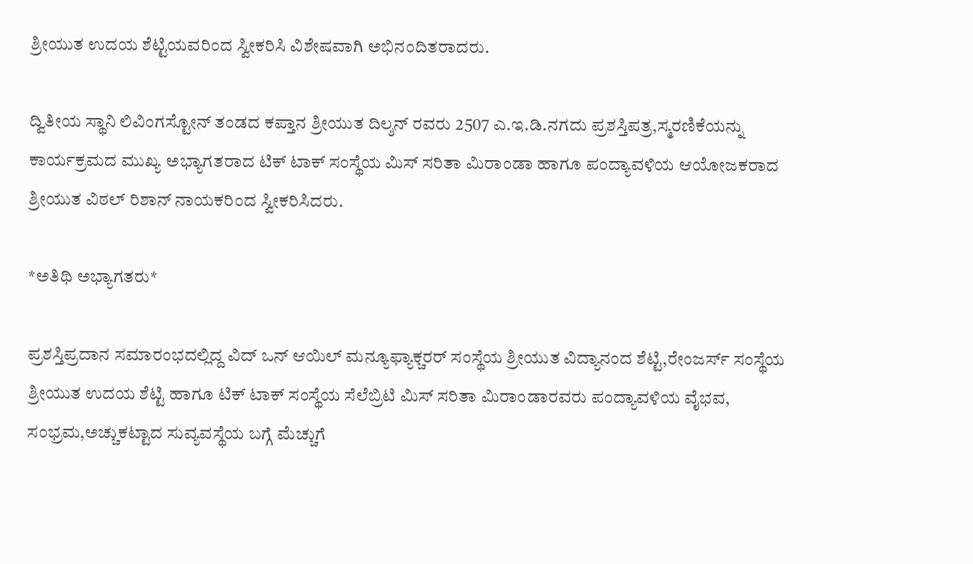ಶ್ರೀಯುತ ಉದಯ ಶೆಟ್ಟಿಯವರಿಂದ ಸ್ವೀಕರಿಸಿ ವಿಶೇಷವಾಗಿ ಅಭಿನಂದಿತರಾದರು.

ದ್ವಿತೀಯ ಸ್ಥಾನಿ ಲಿವಿಂಗಸ್ಟೋನ್ ತಂಡದ ಕಪ್ತಾನ ಶ್ರೀಯುತ ದಿಲ್ಶನ್ ರವರು 2507 ಎ.ಇ.ಡಿ.ನಗದು ಪ್ರಶಸ್ತಿಪತ್ರ,ಸ್ಮರಣಿಕೆಯನ್ನು ಕಾರ್ಯಕ್ರಮದ ಮುಖ್ಯ ಅಭ್ಯಾಗತರಾದ ಟಿಕ್ ಟಾಕ್ ಸಂಸ್ಥೆಯ ಮಿಸ್ ಸರಿತಾ ಮಿರಾಂಡಾ ಹಾಗೂ ಪಂದ್ಯಾವಳಿಯ ಆಯೋಜಕರಾದ ಶ್ರೀಯುತ ವಿಠಲ್ ರಿಶಾನ್ ನಾಯಕರಿಂದ ಸ್ವೀಕರಿಸಿದರು.

*ಅತಿಥಿ ಅಭ್ಯಾಗತರು*

ಪ್ರಶಸ್ತಿಪ್ರದಾನ ಸಮಾರಂಭದಲ್ಲಿದ್ದ ವಿದ್ ಒನ್ ಆಯಿಲ್ ಮನ್ಯೂಫ್ಯಾಕ್ಚರರ್ ಸಂಸ್ಥೆಯ ಶ್ರೀಯುತ ವಿದ್ಯಾನಂದ ಶೆಟ್ಟಿ,ರೇಂಜರ್ಸ್ ಸಂಸ್ಥೆಯ ಶ್ರೀಯುತ ಉದಯ ಶೆಟ್ಟಿ ಹಾಗೂ ಟಿಕ್ ಟಾಕ್ ಸಂಸ್ಥೆಯ ಸೆಲೆಬ್ರಿಟಿ ಮಿಸ್ ಸರಿತಾ ಮಿರಾಂಡಾರವರು ಪಂದ್ಯಾವಳಿಯ ವೈಭವ, ಸಂಭ್ರಮ,ಅಚ್ಚುಕಟ್ಟಾದ ಸುವ್ಯವಸ್ಥೆಯ ಬಗ್ಗೆ ಮೆಚ್ಚುಗೆ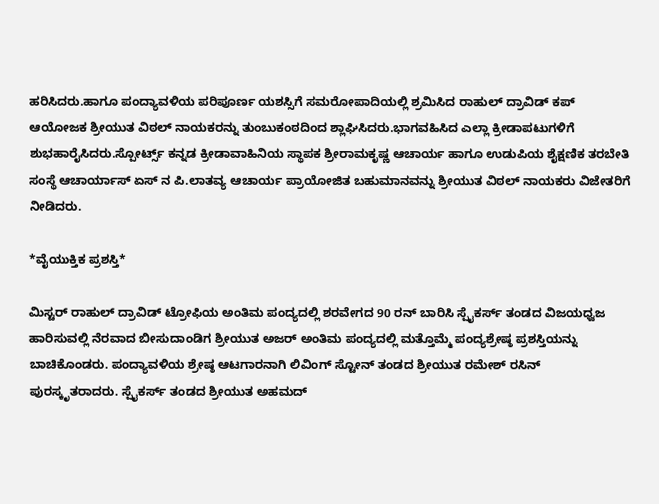ಹರಿಸಿದರು.ಹಾಗೂ ಪಂದ್ಯಾವಳಿಯ ಪರಿಪೂರ್ಣ ಯಶಸ್ಸಿಗೆ ಸಮರೋಪಾದಿಯಲ್ಲಿ ಶ್ರಮಿಸಿದ ರಾಹುಲ್ ದ್ರಾವಿಡ್ ಕಪ್ ಆಯೋಜಕ ಶ್ರೀಯುತ ವಿಠಲ್ ನಾಯಕರನ್ನು ತುಂಬುಕಂಠದಿಂದ ಶ್ಲಾಘಿಸಿದರು.ಭಾಗವಹಿಸಿದ ಎಲ್ಲಾ ಕ್ರೀಡಾಪಟುಗಳಿಗೆ ಶುಭಹಾರೈಸಿದರು.ಸ್ಪೋರ್ಟ್ಸ್ ಕನ್ನಡ ಕ್ರೀಡಾವಾಹಿನಿಯ ಸ್ಥಾಪಕ ಶ್ರೀರಾಮಕೃಷ್ಣ ಆಚಾರ್ಯ ಹಾಗೂ ಉಡುಪಿಯ ಶೈಕ್ಷಣಿಕ ತರಬೇತಿ ಸಂಸ್ಥೆ ಆಚಾರ್ಯಾಸ್ ಏಸ್ ನ ಪಿ.ಲಾತವ್ಯ ಆಚಾರ್ಯ ಪ್ರಾಯೋಜಿತ ಬಹುಮಾನವನ್ನು ಶ್ರೀಯುತ ವಿಠಲ್ ನಾಯಕರು ವಿಜೇತರಿಗೆ ನೀಡಿದರು.

*ವೈಯುಕ್ತಿಕ ಪ್ರಶಸ್ತಿ*

ಮಿಸ್ಟರ್ ರಾಹುಲ್ ದ್ರಾವಿಡ್ ಟ್ರೋಫಿಯ ಅಂತಿಮ ಪಂದ್ಯದಲ್ಲಿ ಶರವೇಗದ 90 ರನ್ ಬಾರಿಸಿ ಸ್ಪೈಕರ್ಸ್ ತಂಡದ ವಿಜಯಧ್ವಜ ಹಾರಿಸುವಲ್ಲಿ ನೆರವಾದ ಬೀಸುದಾಂಡಿಗ ಶ್ರೀಯುತ ಅಜರ್ ಅಂತಿಮ ಪಂದ್ಯದಲ್ಲಿ ಮತ್ತೊಮ್ಮೆ ಪಂದ್ಯಶ್ರೇಷ್ಠ ಪ್ರಶಸ್ತಿಯನ್ನು ಬಾಚಿಕೊಂಡರು. ಪಂದ್ಯಾವಳಿಯ ಶ್ರೇಷ್ಠ ಆಟಗಾರನಾಗಿ ಲಿವಿಂಗ್ ಸ್ಟೋನ್ ತಂಡದ ಶ್ರೀಯುತ ರಮೇಶ್ ರಸಿನ್ ಪುರಸ್ಕೃತರಾದರು. ಸ್ಪೈಕರ್ಸ್ ತಂಡದ ಶ್ರೀಯುತ ಅಹಮದ್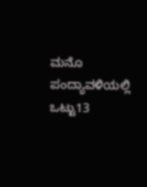ಮನೊ ಪಂದ್ಯಾವಳಿಯಲ್ಲಿ ಒಟ್ಟು13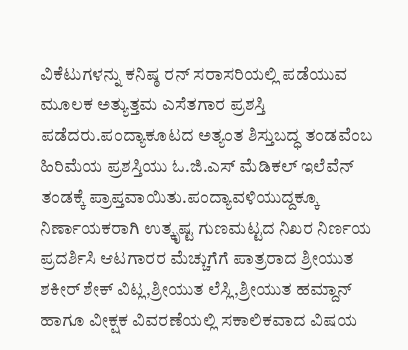ವಿಕೆಟುಗಳನ್ನು ಕನಿಷ್ಠ ರನ್ ಸರಾಸರಿಯಲ್ಲಿ ಪಡೆಯುವ ಮೂಲಕ ಅತ್ಯುತ್ತಮ ಎಸೆತಗಾರ ಪ್ರಶಸ್ತಿ ಪಡೆದರು.ಪಂದ್ಯಾಕೂಟದ ಅತ್ಯಂತ ಶಿಸ್ತುಬದ್ಧ ತಂಡವೆಂಬ ಹಿರಿಮೆಯ ಪ್ರಶಸ್ತಿಯು ಓ.ಜಿ.ಎಸ್ ಮೆಡಿಕಲ್ ಇಲೆವೆನ್ ತಂಡಕ್ಕೆ ಪ್ರಾಪ್ತವಾಯಿತು.ಪಂದ್ಯಾವಳಿಯುದ್ದಕ್ಕೂ ನಿರ್ಣಾಯಕರಾಗಿ ಉತ್ಕೃಷ್ಟ ಗುಣಮಟ್ಟದ ನಿಖರ ನಿರ್ಣಯ ಪ್ರದರ್ಶಿಸಿ ಆಟಗಾರರ ಮೆಚ್ಚುಗೆಗೆ ಪಾತ್ರರಾದ ಶ್ರೀಯುತ ಶಕೀರ್ ಶೇಕ್ ವಿಟ್ಲ,ಶ್ರೀಯುತ ಲೆಸ್ಲಿ,ಶ್ರೀಯುತ ಹಮ್ದಾನ್ ಹಾಗೂ ವೀಕ್ಷಕ ವಿವರಣೆಯಲ್ಲಿ ಸಕಾಲಿಕವಾದ ವಿಷಯ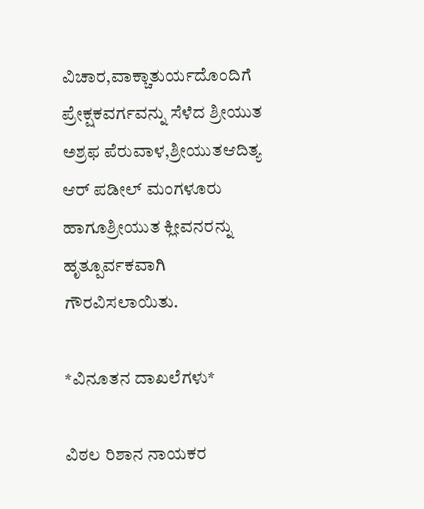ವಿಚಾರ,ವಾಕ್ಚಾತುರ್ಯದೊಂದಿಗೆ ಪ್ರೇಕ್ಷಕವರ್ಗವನ್ನು ಸೆಳೆದ ಶ್ರೀಯುತ ಅಶ್ರಫ ಪೆರುವಾಳ,ಶ್ರೀಯುತಆದಿತ್ಯ ಆರ್ ಪಡೀಲ್ ಮಂಗಳೂರು ಹಾಗೂಶ್ರೀಯುತ ಕ್ಲೀವನರನ್ನು ಹೃತ್ಪೂರ್ವಕವಾಗಿ ಗೌರವಿಸಲಾಯಿತು.

*ವಿನೂತನ ದಾಖಲೆಗಳು*

ವಿಠಲ ರಿಶಾನ ನಾಯಕರ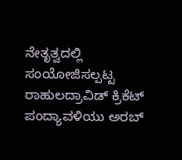ನೇತೃತ್ವದಲ್ಲಿ ಸಂಯೋಜಿಸಲ್ಪಟ್ಟ ರಾಹುಲದ್ರಾವಿಡ್ ಕ್ರಿಕೆಟ್ ಪಂದ್ಯಾವಳಿಯು ಅರಬ್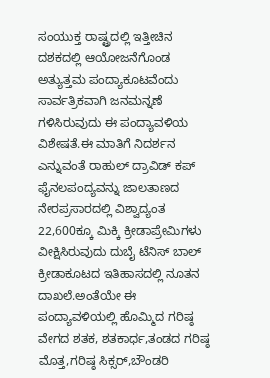ಸಂಯುಕ್ತ ರಾಷ್ಟ್ರದಲ್ಲಿ ಇತ್ತೀಚಿನ ದಶಕದಲ್ಲಿ ಆಯೋಜನೆಗೊಂಡ ಅತ್ಯುತ್ತಮ ಪಂದ್ಯಾಕೂಟವೆಂದು ಸಾರ್ವತ್ರಿಕವಾಗಿ ಜನಮನ್ನಣೆ ಗಳಿಸಿರುವುದು ಈ ಪಂದ್ಯಾವಳಿಯ ವಿಶೇಷತೆ.ಈ ಮಾತಿಗೆ ನಿದರ್ಶನ ಎನ್ನುವಂತೆ ರಾಹುಲ್ ದ್ರಾವಿಡ್ ಕಪ್ ಫೈನಲಪಂದ್ಯವನ್ನು ಜಾಲತಾಣದ ನೇರಪ್ರಸಾರದಲ್ಲಿ ವಿಶ್ವಾದ್ಯಂತ 22,600ಕ್ಕೂ ಮಿಕ್ಕಿ ಕ್ರೀಡಾಪ್ರೇಮಿಗಳು ವೀಕ್ಷಿಸಿರುವುದು ದುಬೈ ಟೆನಿಸ್ ಬಾಲ್ ಕ್ರೀಡಾಕೂಟದ ಇತಿಹಾಸದಲ್ಲಿ ನೂತನ ದಾಖಲೆ.ಅಂತೆಯೇ ಈ ಪಂದ್ಯಾವಳಿಯಲ್ಲಿ ಹೊಮ್ಮಿದ ಗರಿಷ್ಠ ವೇಗದ ಶತಕ, ಶತಕಾರ್ಧ,ತಂಡದ ಗರಿಷ್ಠ ಮೊತ್ತ,ಗರಿಷ್ಠ ಸಿಕ್ಸರ್,ಬೌಂಡರಿ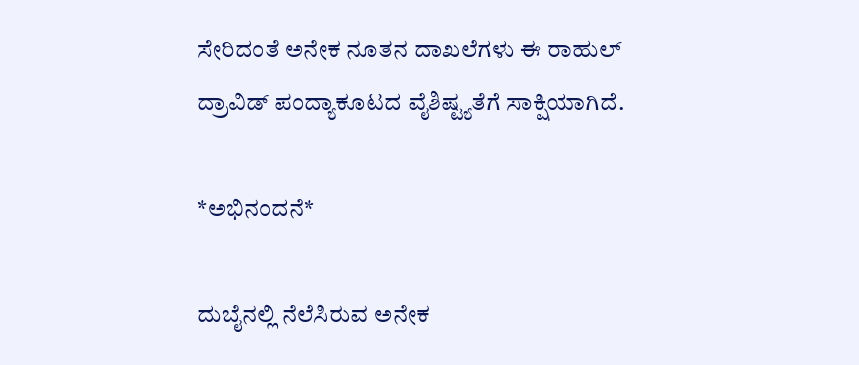ಸೇರಿದಂತೆ ಅನೇಕ ನೂತನ ದಾಖಲೆಗಳು ಈ ರಾಹುಲ್ ದ್ರಾವಿಡ್ ಪಂದ್ಯಾಕೂಟದ ವೈಶಿಷ್ಟ್ಯತೆಗೆ ಸಾಕ್ಷಿಯಾಗಿದೆ.

*ಅಭಿನಂದನೆ*

ದುಬೈನಲ್ಲಿ ನೆಲೆಸಿರುವ ಅನೇಕ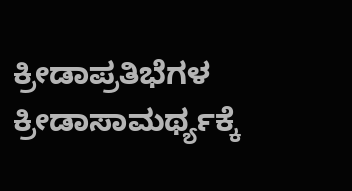ಕ್ರೀಡಾಪ್ರತಿಭೆಗಳ ಕ್ರೀಡಾಸಾಮರ್ಥ್ಯಕ್ಕೆ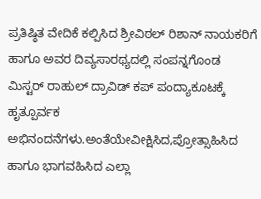ಪ್ರತಿಷ್ಠಿತ ವೇದಿಕೆ ಕಲ್ಪಿಸಿದ ಶ್ರೀವಿಠಲ್ ರಿಶಾನ್ ನಾಯಕರಿಗೆ ಹಾಗೂ ಅವರ ದಿವ್ಯಸಾರಥ್ಯದಲ್ಲಿ ಸಂಪನ್ನಗೊಂಡ ಮಿಸ್ಟರ್ ರಾಹುಲ್ ದ್ರಾವಿಡ್ ಕಪ್ ಪಂದ್ಯಾಕೂಟಕ್ಕೆ ಹೃತ್ಪೂರ್ವಕ ಅಭಿನಂದನೆಗಳು.ಅಂತೆಯೇವೀಕ್ಷಿಸಿದ,ಪ್ರೋತ್ಸಾಹಿಸಿದ ಹಾಗೂ ಭಾಗವಹಿಸಿದ ಎಲ್ಲಾ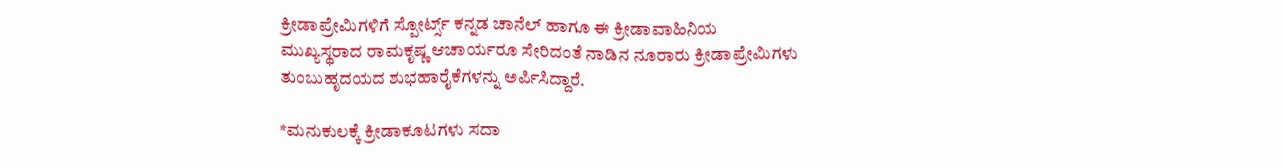ಕ್ರೀಡಾಪ್ರೇಮಿಗಳಿಗೆ ಸ್ಪೋರ್ಟ್ಸ್ ಕನ್ನಡ ಚಾನೆಲ್ ಹಾಗೂ ಈ ಕ್ರೀಡಾವಾಹಿನಿಯ ಮುಖ್ಯಸ್ಥರಾದ ರಾಮಕೃಷ್ಣ ಆಚಾರ್ಯರೂ ಸೇರಿದಂತೆ ನಾಡಿನ ನೂರಾರು ಕ್ರೀಡಾಪ್ರೇಮಿಗಳು ತುಂಬುಹೃದಯದ ಶುಭಹಾರೈಕೆಗಳನ್ನು ಅರ್ಪಿಸಿದ್ದಾರೆ.

*ಮನುಕುಲಕ್ಕೆ ಕ್ರೀಡಾಕೂಟಗಳು ಸದಾ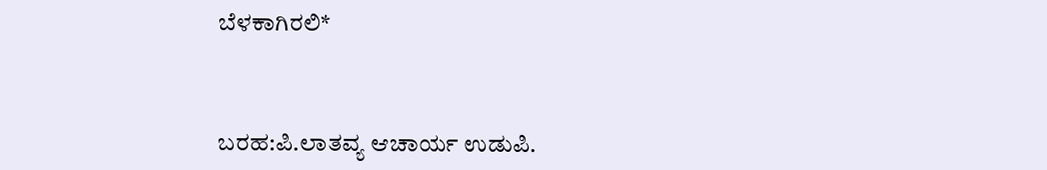ಬೆಳಕಾಗಿರಲಿ*



ಬರಹ:ಪಿ.ಲಾತವ್ಯ ಆಚಾರ್ಯ ಉಡುಪಿ.